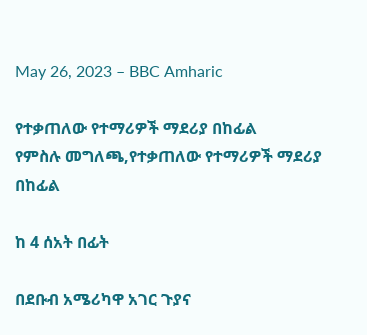May 26, 2023 – BBC Amharic

የተቃጠለው የተማሪዎች ማደሪያ በከፊል
የምስሉ መግለጫ,የተቃጠለው የተማሪዎች ማደሪያ በከፊል

ከ 4 ሰአት በፊት

በደቡብ አሜሪካዋ አገር ጉያና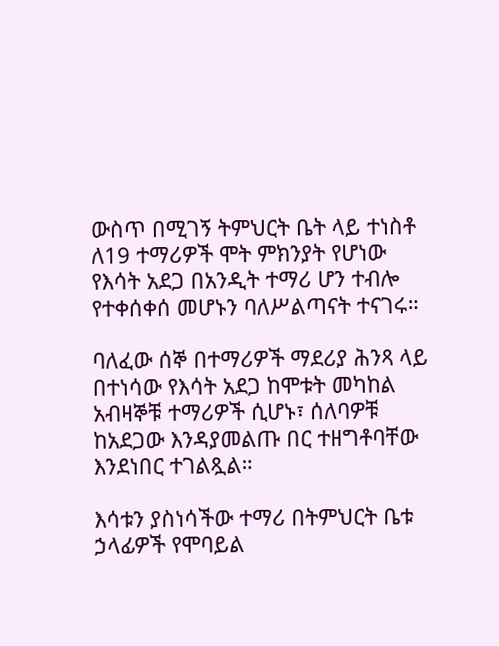ውስጥ በሚገኝ ትምህርት ቤት ላይ ተነስቶ ለ19 ተማሪዎች ሞት ምክንያት የሆነው የእሳት አደጋ በአንዲት ተማሪ ሆን ተብሎ የተቀሰቀሰ መሆኑን ባለሥልጣናት ተናገሩ።

ባለፈው ሰኞ በተማሪዎች ማደሪያ ሕንጻ ላይ በተነሳው የእሳት አደጋ ከሞቱት መካከል አብዛኞቹ ተማሪዎች ሲሆኑ፣ ሰለባዎቹ ከአደጋው እንዳያመልጡ በር ተዘግቶባቸው እንደነበር ተገልጿል።

እሳቱን ያስነሳችው ተማሪ በትምህርት ቤቱ ኃላፊዎች የሞባይል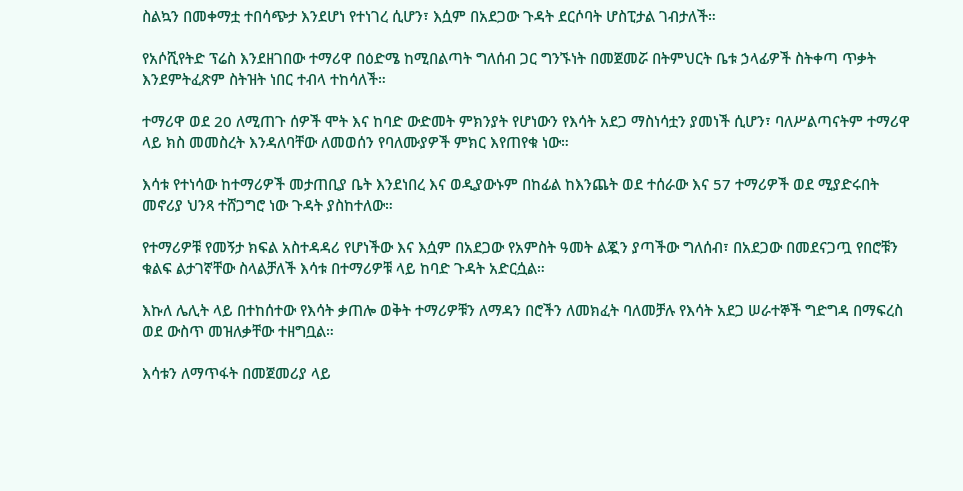ስልኳን በመቀማቷ ተበሳጭታ እንደሆነ የተነገረ ሲሆን፣ እሷም በአደጋው ጉዳት ደርሶባት ሆስፒታል ገብታለች።

የአሶሺየትድ ፕሬስ እንደዘገበው ተማሪዋ በዕድሜ ከሚበልጣት ግለሰብ ጋር ግንኙነት በመጀመሯ በትምህርት ቤቱ ኃላፊዎች ስትቀጣ ጥቃት እንደምትፈጽም ስትዝት ነበር ተብላ ተከሳለች።

ተማሪዋ ወደ 20 ለሚጠጉ ሰዎች ሞት እና ከባድ ውድመት ምክንያት የሆነውን የእሳት አደጋ ማስነሳቷን ያመነች ሲሆን፣ ባለሥልጣናትም ተማሪዋ ላይ ክስ መመስረት እንዳለባቸው ለመወሰን የባለሙያዎች ምክር እየጠየቁ ነው።

እሳቱ የተነሳው ከተማሪዎች መታጠቢያ ቤት እንደነበረ እና ወዲያውኑም በከፊል ከእንጨት ወደ ተሰራው እና 57 ተማሪዎች ወደ ሚያድሩበት መኖሪያ ህንጻ ተሸጋግሮ ነው ጉዳት ያስከተለው።

የተማሪዎቹ የመኝታ ክፍል አስተዳዳሪ የሆነችው እና እሷም በአደጋው የአምስት ዓመት ልጇን ያጣችው ግለሰብ፣ በአደጋው በመደናጋጧ የበሮቹን ቁልፍ ልታገኛቸው ስላልቻለች እሳቱ በተማሪዎቹ ላይ ከባድ ጉዳት አድርሷል።

እኩለ ሌሊት ላይ በተከሰተው የእሳት ቃጠሎ ወቅት ተማሪዎቹን ለማዳን በሮችን ለመክፈት ባለመቻሉ የእሳት አደጋ ሠራተኞች ግድግዳ በማፍረስ ወደ ውስጥ መዝለቃቸው ተዘግቧል።

እሳቱን ለማጥፋት በመጀመሪያ ላይ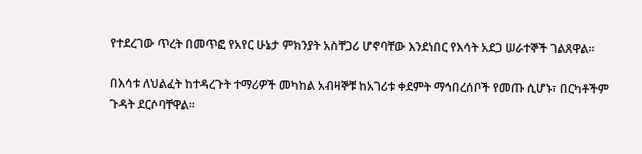የተደረገው ጥረት በመጥፎ የአየር ሁኔታ ምክንያት አስቸጋሪ ሆኖባቸው እንደነበር የእሳት አደጋ ሠራተኞች ገልጸዋል።

በእሳቱ ለህልፈት ከተዳረጉት ተማሪዎች መካከል አብዛኞቹ ከአገሪቱ ቀደምት ማኅበረሰቦች የመጡ ሲሆኑ፣ በርካቶችም ጉዳት ደርሶባቸዋል።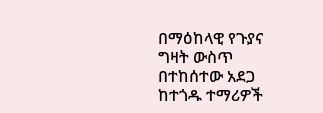በማዕከላዊ የጉያና ግዛት ውስጥ በተከሰተው አደጋ ከተጎዱ ተማሪዎች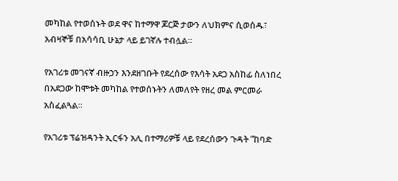መካከል የተወሰኑት ወደ ዋና ከተማዋ ጆርጅ ታውን ለህክምና ሲወሰዱ፣ አብዛኞቹ በአሳሳቢ ሁኔታ ላይ ይገኛሉ ተብሏል።

የአገሪቱ መገናኛ ብዙኃን እንደዘገቡት የደረሰው የእሳት አደጋ አስከፊ ስለነበረ በአደጋው ከሞቱት መካከል የተወሰኑትን ለመለየት የዘረ መል ምርመራ አስፈልጓል።

የአገሪቱ ፕሬዝዳንት ኢርፋን አሊ በተማሪዎቹ ላይ የደረሰውን ጉዳት “ከባድ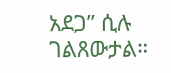አደጋ” ሲሉ ገልጸውታል።